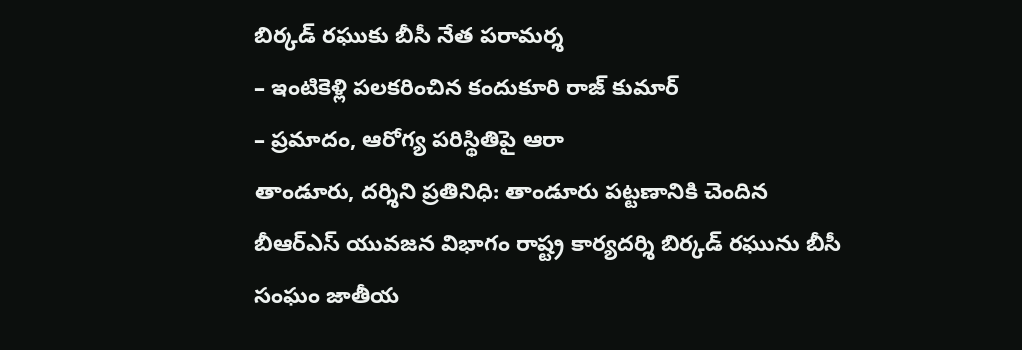బిర్కడ్ రఘుకు బీసీ నేత పరామర్శ
– ఇంటికెళ్లి పలకరించిన కందుకూరి రాజ్ కుమార్
– ప్రమాదం, ఆరోగ్య పరిస్థితిపై ఆరా
తాండూరు, దర్శిని ప్రతినిధి: తాండూరు పట్టణానికి చెందిన బీఆర్ఎస్ యువజన విభాగం రాష్ట్ర కార్యదర్శి బిర్కడ్ రఘును బీసీ సంఘం జాతీయ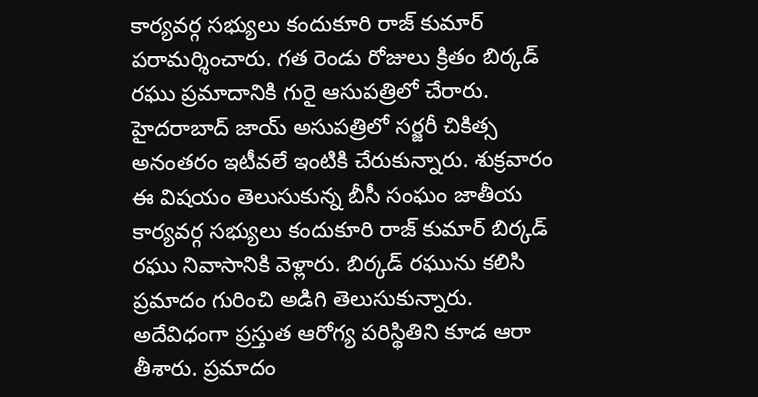కార్యవర్గ సభ్యులు కందుకూరి రాజ్ కుమార్ పరామర్శించారు. గత రెండు రోజులు క్రితం బిర్కడ్ రఘు ప్రమాదానికి గురై ఆసుపత్రిలో చేరారు. హైదరాబాద్ జాయ్ అసుపత్రిలో సర్జరీ చికిత్స అనంతరం ఇటీవలే ఇంటికి చేరుకున్నారు. శుక్రవారం ఈ విషయం తెలుసుకున్న బీసీ సంఘం జాతీయ కార్యవర్గ సభ్యులు కందుకూరి రాజ్ కుమార్ బిర్కడ్ రఘు నివాసానికి వెళ్లారు. బిర్కడ్ రఘును కలిసి ప్రమాదం గురించి అడిగి తెలుసుకున్నారు. అదేవిధంగా ప్రస్తుత ఆరోగ్య పరిస్థితిని కూడ ఆరా తీశారు. ప్రమాదం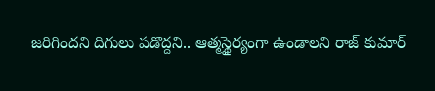జరిగిందని దిగులు పడొద్దని.. ఆత్మస్థైర్యంగా ఉండాలని రాజ్ కుమార్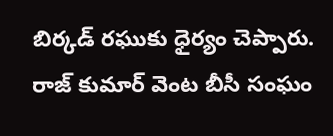బిర్కడ్ రఘుకు ధైర్యం చెప్పారు. రాజ్ కుమార్ వెంట బీసీ సంఘం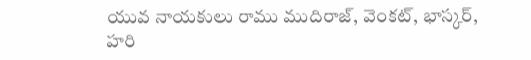యువ నాయకులు రాము ముదిరాజ్, వెంకట్, భాస్కర్, హరి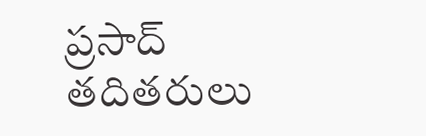ప్రసాద్ తదితరులు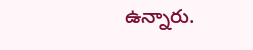ఉన్నారు.